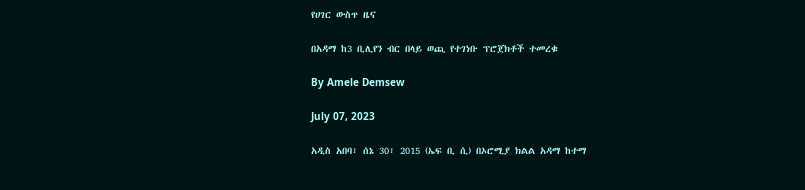የሀገር ውስጥ ዜና

በአዳማ ከ3 ቢሊየን ብር በላይ ወጪ የተገነቡ ፕሮጀክቶች ተመረቁ

By Amele Demsew

July 07, 2023

አዲስ አበባ፣ ሰኔ 30፣ 2015 (ኤፍ ቢ ሲ) በኦሮሚያ ክልል አዳማ ከተማ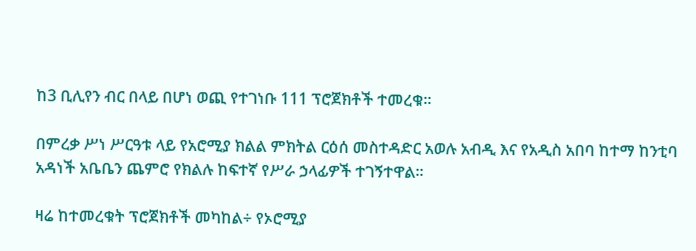ከ3 ቢሊየን ብር በላይ በሆነ ወጪ የተገነቡ 111 ፕሮጀክቶች ተመረቁ፡፡

በምረቃ ሥነ ሥርዓቱ ላይ የአሮሚያ ክልል ምክትል ርዕሰ መስተዳድር አወሉ አብዲ እና የአዲስ አበባ ከተማ ከንቲባ አዳነች አቤቤን ጨምሮ የክልሉ ከፍተኛ የሥራ ኃላፊዎች ተገኝተዋል፡፡

ዛሬ ከተመረቁት ፕሮጀክቶች መካከል÷ የኦሮሚያ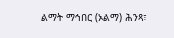ልማት ማኅበር (ኦልማ) ሕንጻ፣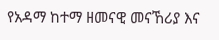የአዳማ ከተማ ዘመናዊ መናኸሪያ እና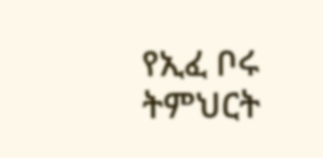የኢፈ ቦሩ ትምህርት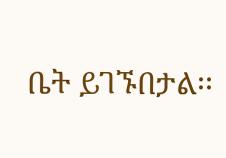ቤት ይገኙበታል፡፡